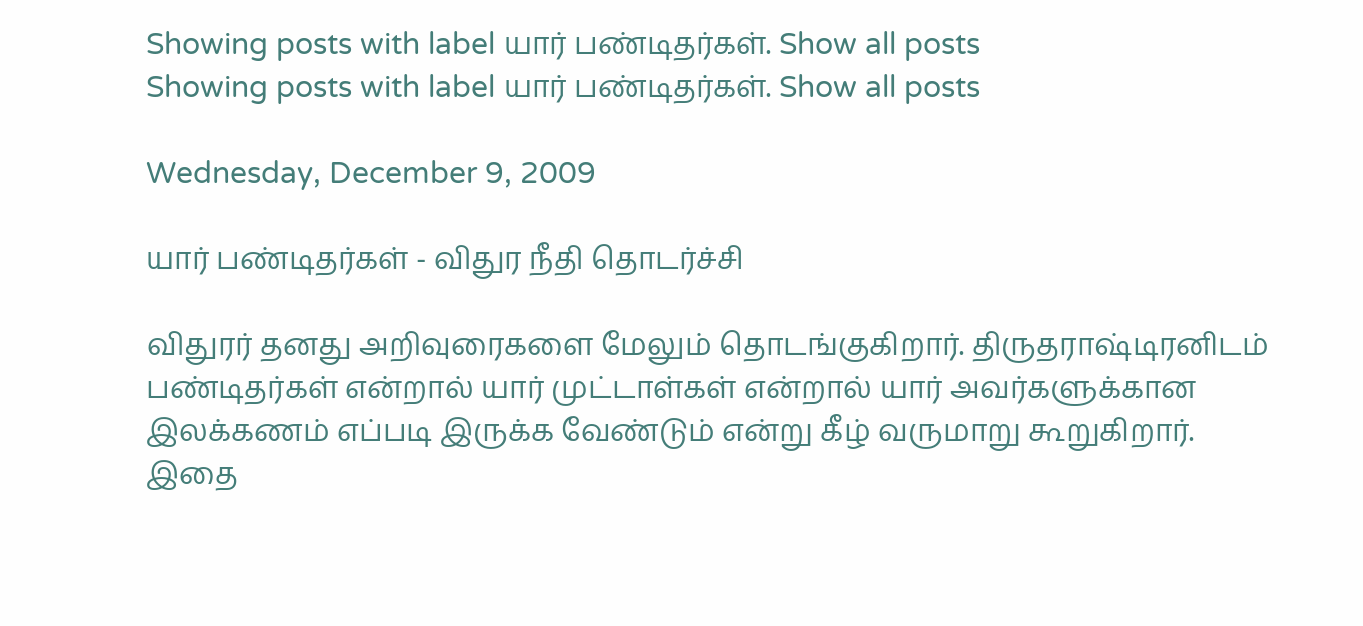Showing posts with label யார் பண்டிதர்கள். Show all posts
Showing posts with label யார் பண்டிதர்கள். Show all posts

Wednesday, December 9, 2009

யார் பண்டிதர்கள் - விதுர நீதி தொடர்ச்சி

விதுரர் தனது அறிவுரைகளை மேலும் தொடங்குகிறார். திருதராஷ்டிரனிடம் பண்டிதர்கள் என்றால் யார் முட்டாள்கள் என்றால் யார் அவர்களுக்கான இலக்கணம் எப்படி இருக்க வேண்டும் என்று கீழ் வருமாறு கூறுகிறார்.  இதை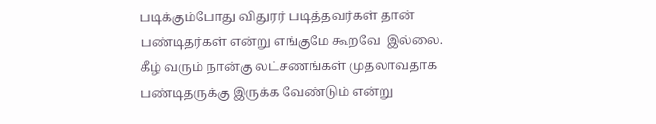படிக்கும்போது விதுரர் படித்தவர்கள் தான் பண்டிதர்கள் என்று எங்குமே கூறவே  இல்லை.  கீழ் வரும் நான்கு லட்சணங்கள் முதலாவதாக பண்டிதருக்கு இருக்க வேண்டும் என்று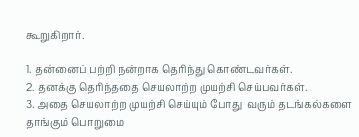கூறுகிறார்.

1. தன்னைப் பற்றி நன்றாக தெரிந்து கொண்டவர்கள்.
2. தனக்கு தெரிந்ததை செயலாற்ற முயற்சி செய்பவர்கள்.
3. அதை செயலாற்ற முயற்சி செய்யும் போது  வரும் தடங்கல்களை தாங்கும் பொறுமை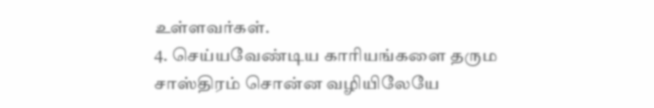உள்ளவர்கள்.
4. செய்யவேண்டிய காரியங்களை தரும சாஸ்திரம் சொன்ன வழியிலேயே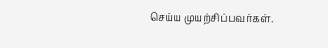செய்ய முயற்சிப்பவர்கள்.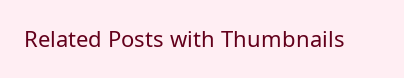Related Posts with Thumbnails